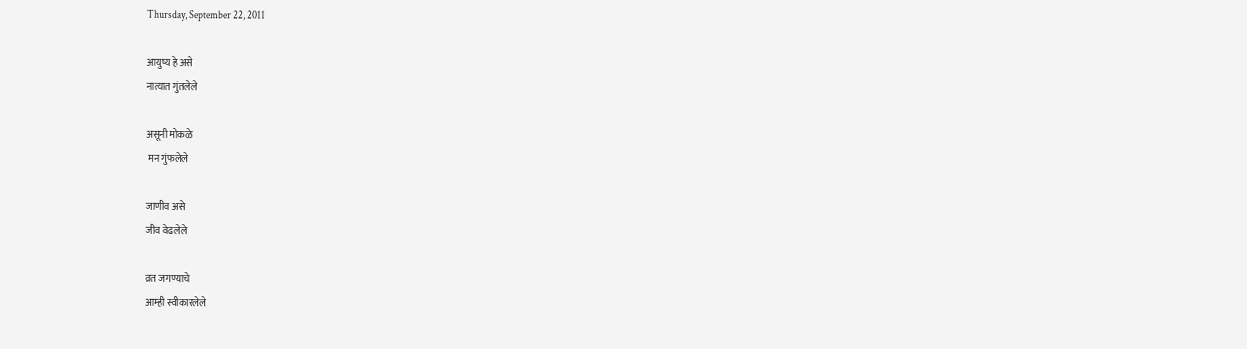Thursday, September 22, 2011

आयुष्य हे असे
नात्यात गुंतलेले

असूनी मोकळे
 मन गुंफलेले

जाणीव असे
जीव वेढलेले

व्रत जगण्याचे
आम्ही स्वीकारलेले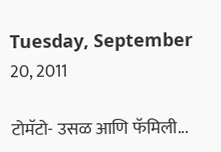Tuesday, September 20, 2011

टोमॅटो- उसळ आणि फॅमिली...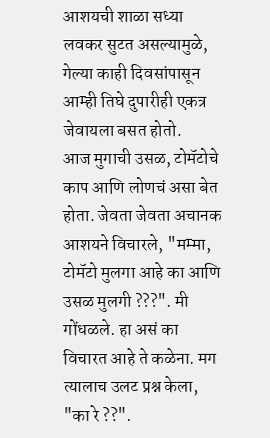आशयची शाळा सध्या लवकर सुटत असल्यामुळे, गेल्या काही दिवसांपासून आम्ही तिघे दुपारीही एकत्र जेवायला बसत होतो.
आज मुगाची उसळ, टोमॅटोचे काप आणि लोणचं असा बेत होता. जेवता जेवता अचानक आशयने विचारले, "मम्मा, टोमॅटो मुलगा आहे का आणि उसळ मुलगी ???". मी गोंधळले. हा असं का विचारत आहे ते कळेना. मग त्यालाच उलट प्रश्न केला, "का रे ??".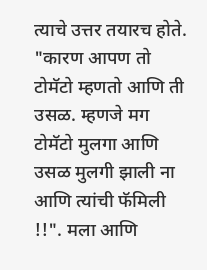त्याचे उत्तर तयारच होते. "कारण आपण तो टोमॅटो म्हणतो आणि ती उसळ. म्हणजे मग टोमॅटो मुलगा आणि उसळ मुलगी झाली ना आणि त्यांची फॅमिली !!". मला आणि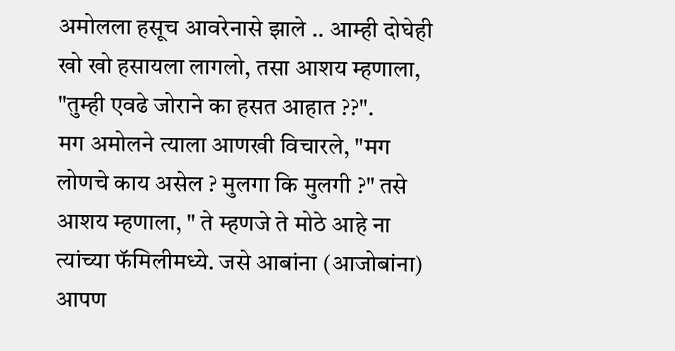अमोलला हसूच आवरेनासे झाले .. आम्ही दोघेही खो खो हसायला लागलो, तसा आशय म्हणाला, "तुम्ही एवढे जोराने का हसत आहात ??".
मग अमोलने त्याला आणखी विचारले, "मग लोणचे काय असेल ? मुलगा कि मुलगी ?" तसे आशय म्हणाला, " ते म्हणजे ते मोठे आहे ना त्यांच्या फॅमिलीमध्ये. जसे आबांना (आजोबांना) आपण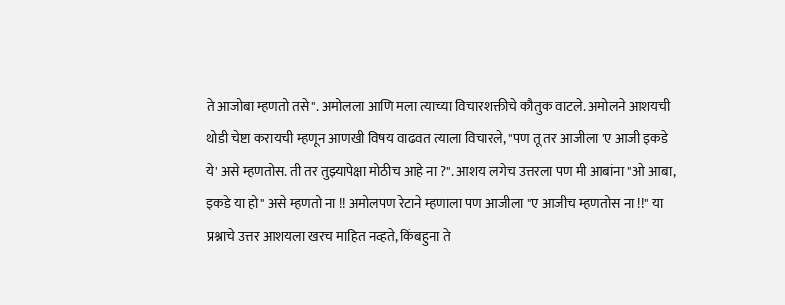ते आजोबा म्हणतो तसे". अमोलला आणि मला त्याच्या विचारशक्तीचे कौतुक वाटले. अमोलने आशयची थोडी चेष्टा करायची म्हणून आणखी विषय वाढवत त्याला विचारले, "पण तू तर आजीला 'ए आजी इकडे ये' असे म्हणतोस. ती तर तुझ्यापेक्षा मोठीच आहे ना ?". आशय लगेच उत्तरला पण मी आबांना "ओ आबा, इकडे या हो" असे म्हणतो ना !! अमोलपण रेटाने म्हणाला पण आजीला "ए आजीच म्हणतोस ना !!" या प्रश्नाचे उत्तर आशयला खरच माहित नव्हते, किंबहुना ते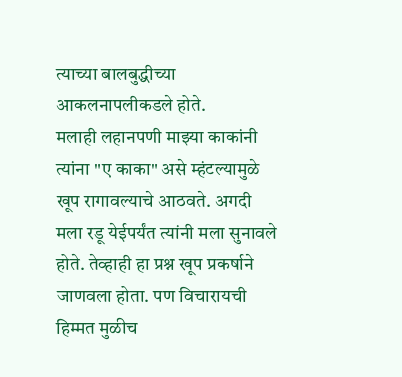त्याच्या बालबुद्धीच्या आकलनापलीकडले होते.
मलाही लहानपणी माझ्या काकांनी त्यांना "ए काका" असे म्हंटल्यामुळे खूप रागावल्याचे आठवते. अगदी मला रडू येईपर्यंत त्यांनी मला सुनावले होते. तेव्हाही हा प्रश्न खूप प्रकर्षाने जाणवला होता. पण विचारायची हिम्मत मुळीच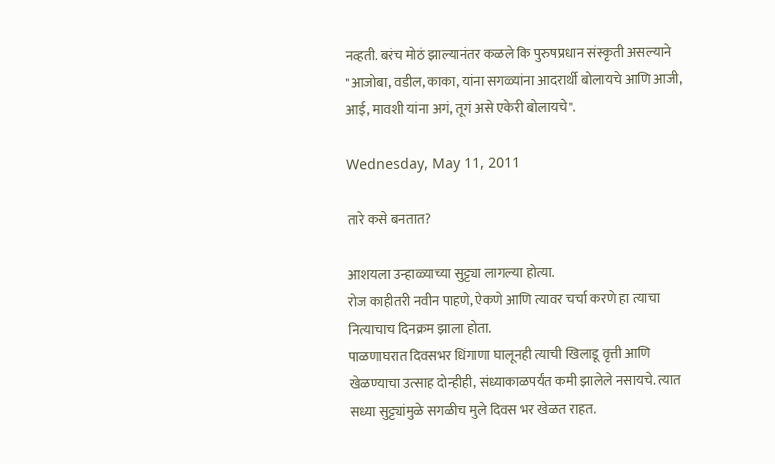नव्हती. बरंच मोठं झाल्यानंतर कळले कि पुरुषप्रधान संस्कृती असल्याने "आजोबा, वडील, काका, यांना सगळ्यांना आदरार्थी बोलायचे आणि आजी, आई, मावशी यांना अगं, तूगं असे एकेरी बोलायचे".

Wednesday, May 11, 2011

तारे कसे बनतात?

आशयला उन्हाळ्याच्या सुट्ट्या लागल्या होत्या.
रोज काहीतरी नवीन पाहणे, ऐकणे आणि त्यावर चर्चा करणे हा त्याचा नित्याचाच दिनक्रम झाला होता.
पाळणाघरात दिवसभर धिंगाणा घालूनही त्याची खिलाडू वृत्ती आणि खेळण्याचा उत्साह दोन्हीही, संध्याकाळपर्यंत कमी झालेले नसायचे. त्यात सध्या सुट्ट्यांमुळे सगळीच मुले दिवस भर खेळत राहत.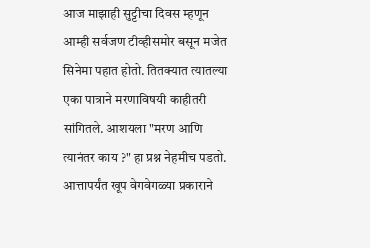आज माझाही सुट्टीचा दिवस म्हणून आम्ही सर्वजण टीव्हीसमोर बसून मजेत सिनेमा पहात होतो. तितक्यात त्यातल्या एका पात्राने मरणाविषयी काहीतरी सांगितले. आशयला "मरण आणि त्यानंतर काय ?" हा प्रश्न नेहमीच पडतो. आत्तापर्यंत खूप वेगवेगळ्या प्रकाराने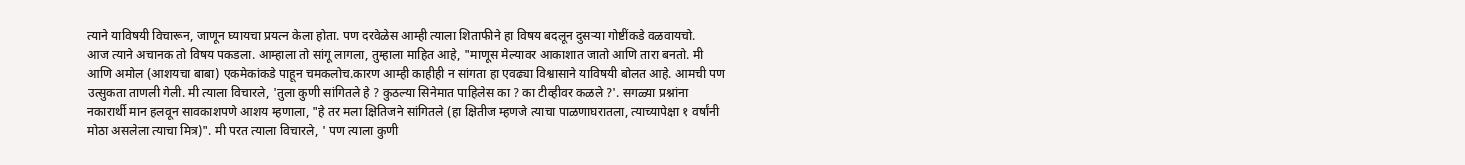त्याने याविषयी विचारून, जाणून घ्यायचा प्रयत्न केला होता. पण दरवेळेस आम्ही त्याला शिताफीने हा विषय बदलून दुसऱ्या गोष्टींकडे वळवायचो.
आज त्याने अचानक तो विषय पकडला. आम्हाला तो सांगू लागला, तुम्हाला माहित आहे, "माणूस मेल्यावर आकाशात जातो आणि तारा बनतो. मी आणि अमोल (आशयचा बाबा) एकमेकांकडे पाहून चमकलोच.कारण आम्ही काहीही न सांगता हा एवढ्या विश्वासाने याविषयी बोलत आहे. आमची पण उत्सुकता ताणली गेली. मी त्याला विचारले, 'तुला कुणी सांगितले हे ? कुठल्या सिनेमात पाहिलेस का ? का टीव्हीवर कळले ?'. सगळ्या प्रश्नांना नकारार्थी मान हलवून सावकाशपणे आशय म्हणाला, "हे तर मला क्षितिजने सांगितले (हा क्षितीज म्हणजे त्याचा पाळणाघरातला, त्याच्यापेक्षा १ वर्षांनी मोठा असलेला त्याचा मित्र)". मी परत त्याला विचारले, ' पण त्याला कुणी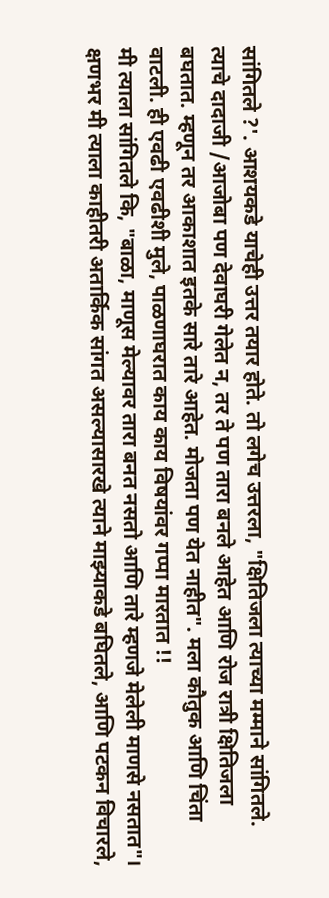सांगितले ?'. आशयकडे याचेही उत्तर तयार होते. तो लगेच उत्तरला, "क्षितिजला त्याच्या मम्माने सांगितले. त्याचे दादाजी /आजोबा पण देवाघरी गेलेत न, तर ते पण तारा बनले आहेत आणि रोज रात्री क्षितिजला बघतात. म्हणून तर आकाशात इतके सारे तारे आहेत. मोजता पण येत नाहीत". मला कौतुक आणि चिंता वाटली. ही एवढी एवढीशी मुले, पाळणाघरात काय काय विषयांवर गप्पा मारतात !!
मी त्याला सांगितले कि, "बाळा, माणूस मेल्यावर तारा बनत नसतो आणि तारे म्हणजे मेलेली माणसे नसतात"। क्षणभर मी त्याला काहीतरी अतार्किक सांगत असल्यासारखे त्याने माझ्याकडे बघितले, आणि पटकन विचारले,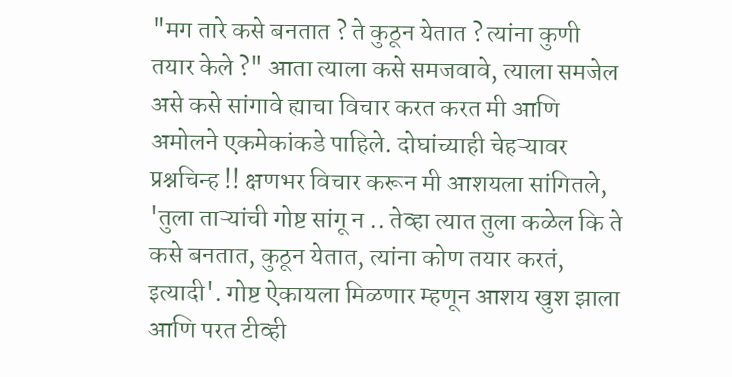"मग तारे कसे बनतात ? ते कुठून येतात ? त्यांना कुणी तयार केले ?" आता त्याला कसे समजवावे, त्याला समजेल असे कसे सांगावे ह्याचा विचार करत करत मी आणि अमोलने एकमेकांकडे पाहिले. दोघांच्याही चेहऱ्यावर प्रश्नचिन्ह !! क्षणभर विचार करून मी आशयला सांगितले, 'तुला ताऱ्यांची गोष्ट सांगू न .. तेव्हा त्यात तुला कळेल कि ते कसे बनतात, कुठून येतात, त्यांना कोण तयार करतं, इत्यादी'. गोष्ट ऐकायला मिळणार म्हणून आशय खुश झाला आणि परत टीव्ही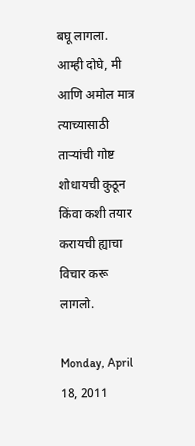बघू लागला.
आम्ही दोघे, मी आणि अमोल मात्र त्याच्यासाठी ताऱ्यांची गोष्ट शोधायची कुठून किंवा कशी तयार करायची ह्याचा विचार करू लागलो.

Monday, April 18, 2011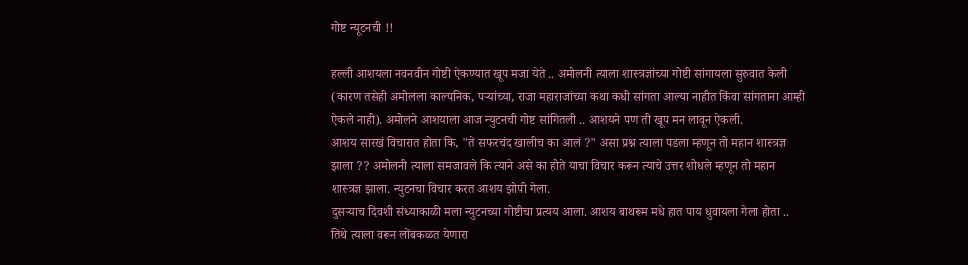गोष्ट न्यूटनची !!

हल्ली आशयला नवनवीन गोष्टी ऐकण्यात खूप मजा येते .. अमोलनी त्याला शास्त्रज्ञांच्या गोष्टी सांगायला सुरुवात केली (कारण तसेही अमोलला काल्पनिक, पऱ्यांच्या, राजा महाराजांच्या कथा कधी सांगता आल्या नाहीत किंवा सांगताना आम्ही ऐकले नाही). अमोलने आशयाला आज न्युटनची गोष्ट सांगितली .. आशयने पण ती खूप मन लावून ऐकली.
आशय सारखं विचारात होता कि, "ते सफरचंद खालीच का आलं ?" असा प्रश्न त्याला पडला म्हणून तो महान शास्त्रज्ञ झाला ?? अमोलनी त्याला समजावले कि त्याने असे का होते याचा विचार करून त्याचे उत्तर शोधले म्हणून तो महान शास्त्रज्ञ झाला. न्युटनचा विचार करत आशय झोपी गेला.
दुसऱ्याच दिवशी संध्याकाळी मला न्युटनच्या गोष्टीचा प्रत्यय आला. आशय बाथरूम मधे हात पाय धुवायला गेला होता .. तिथे त्याला वरून लोंबकळत येणारा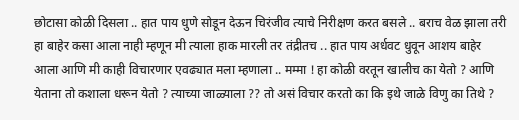छोटासा कोळी दिसला .. हात पाय धुणे सोडून देऊन चिरंजीव त्याचे निरीक्षण करत बसले .. बराच वेळ झाला तरी हा बाहेर कसा आला नाही म्हणून मी त्याला हाक मारली तर तंद्रीतच .. हात पाय अर्धवट धुवून आशय बाहेर आला आणि मी काही विचारणार एवढ्यात मला म्हणाला .. मम्मा ! हा कोळी वरतून खालीच का येतो ? आणि येताना तो कशाला धरून येतो ? त्याच्या जाळ्याला ?? तो असं विचार करतो का कि इथे जाळे विणु का तिथे ?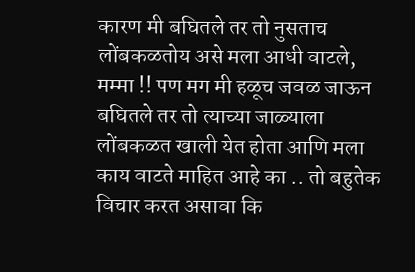कारण मी बघितले तर तो नुसताच लोंबकळतोय असे मला आधी वाटले, मम्मा !! पण मग मी हळूच जवळ जाऊन बघितले तर तो त्याच्या जाळ्याला लोंबकळत खाली येत होता आणि मला काय वाटते माहित आहे का .. तो बहुतेक विचार करत असावा कि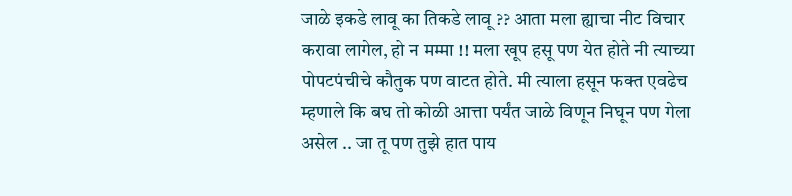जाळे इकडे लावू का तिकडे लावू ?? आता मला ह्याचा नीट विचार करावा लागेल, हो न मम्मा !! मला खूप हसू पण येत होते नी त्याच्या पोपटपंचीचे कौतुक पण वाटत होते. मी त्याला हसून फक्त एवढेच म्हणाले कि बघ तो कोळी आत्ता पर्यंत जाळे विणून निघून पण गेला असेल .. जा तू पण तुझे हात पाय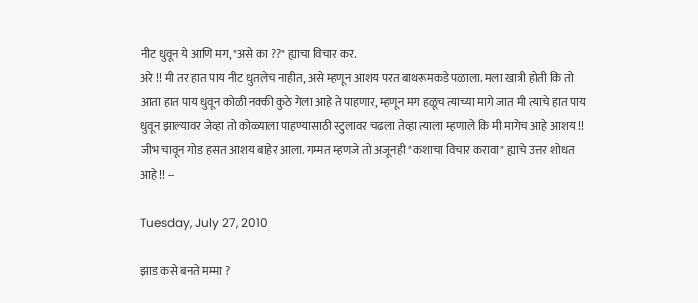नीट धुवून ये आणि मग, "असे का ??" ह्याचा विचार कर.
अरे !! मी तर हात पाय नीट धुतलेच नाहीत, असे म्हणून आशय परत बाथरूमकडे पळाला. मला खात्री होती कि तो आता हात पाय धुवून कोळी नक्की कुठे गेला आहे ते पाहणार, म्हणून मग हळूच त्याच्या मागे जात मी त्याचे हात पाय धुवून झाल्यावर जेव्हा तो कोळ्याला पाहण्यासाठी स्टुलावर चढला तेव्हा त्याला म्हणाले कि मी मागेच आहे आशय !! जीभ चावून गोड हसत आशय बाहेर आला. गम्मत म्हणजे तो अजूनही "कशाचा विचार करावा" ह्याचे उत्तर शोधत आहे !! --

Tuesday, July 27, 2010

झाड कसे बनते मम्मा ?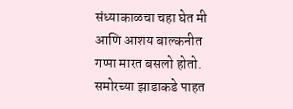संध्याकाळचा चहा घेत मी आणि आशय बाल्कनीत गप्पा मारत बसलो होतो. समोरच्या झाडाकडे पाहत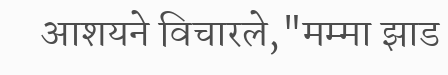आशयने विचारले,"मम्मा झाड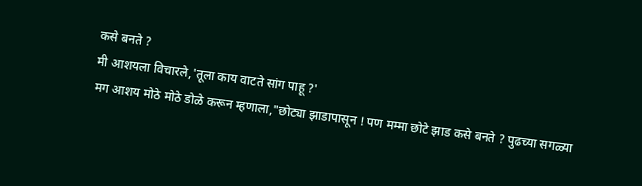कसे बनते ?
मी आशयला विचारले,'तूला काय वाटते सांग पाहू ?'
मग आशय मोठे मोठे डोळे करून म्हणाला,"छोट्या झाडापासून ! पण मम्मा छोटे झाड कसे बनते ? पुढच्या सगळ्या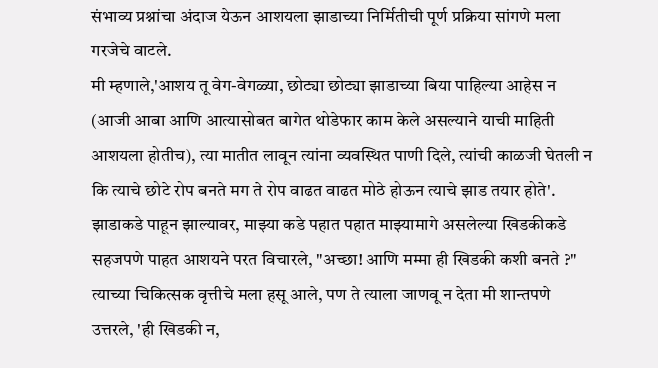संभाव्य प्रश्नांचा अंदाज येऊन आशयला झाडाच्या निर्मितीची पूर्ण प्रक्रिया सांगणे मला गरजेचे वाटले.
मी म्हणाले,'आशय तू वेग-वेगळ्या, छोट्या छोट्या झाडाच्या बिया पाहिल्या आहेस न (आजी आबा आणि आत्यासोबत बागेत थोडेफार काम केले असल्याने याची माहिती आशयला होतीच), त्या मातीत लावून त्यांना व्यवस्थित पाणी दिले, त्यांची काळजी घेतली न कि त्याचे छोटे रोप बनते मग ते रोप वाढत वाढत मोठे होऊन त्याचे झाड तयार होते'.
झाडाकडे पाहून झाल्यावर, माझ्या कडे पहात पहात माझ्यामागे असलेल्या खिडकीकडे सहजपणे पाहत आशयने परत विचारले, "अच्छा! आणि मम्मा ही खिडकी कशी बनते ?"
त्याच्या चिकित्सक वृत्तीचे मला हसू आले, पण ते त्याला जाणवू न देता मी शान्तपणे उत्तरले, 'ही खिडकी न,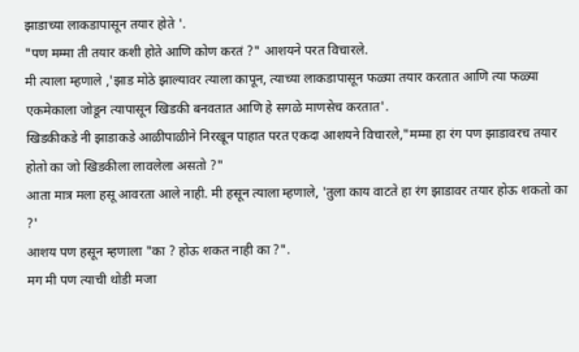झाडाच्या लाकडापासून तयार होते '.
"पण मम्मा ती तयार कशी होते आणि कोण करतं ?" आशयने परत विचारले.
मी त्याला म्हणाले ,'झाड मोठे झाल्यावर त्याला कापून, त्याच्या लाकडापासून फळ्या तयार करतात आणि त्या फळ्या एकमेकाला जोडून त्यापासून खिडकी बनवतात आणि हे सगळे माणसेच करतात'.
खिडकीकडे नी झाडाकडे आळीपाळीने निरखून पाहात परत एकदा आशयने विचारले,"मम्मा हा रंग पण झाडावरच तयार होतो का जो खिडकीला लावलेला असतो ?"
आता मात्र मला हसू आवरता आले नाही. मी हसून त्याला म्हणाले, 'तुला काय वाटते हा रंग झाडावर तयार होऊ शकतो का ?'
आशय पण हसून म्हणाला "का ? होऊ शकत नाही का ?".
मग मी पण त्याची थोडी मजा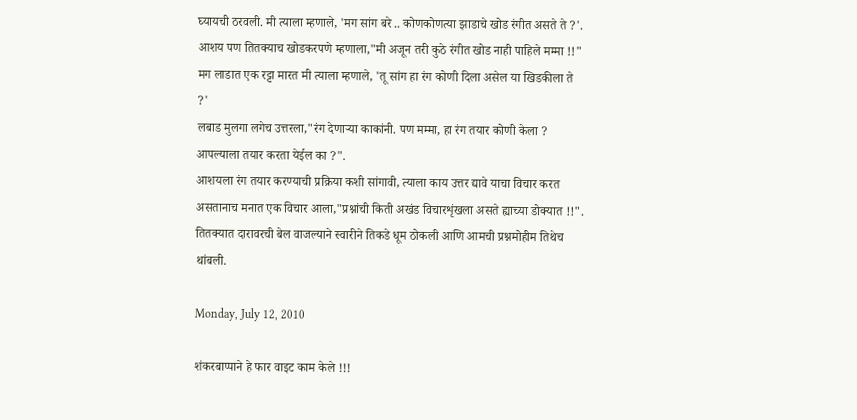घ्यायची ठरवली. मी त्याला म्हणाले, 'मग सांग बरे .. कोणकोणत्या झाडाचे खोड रंगीत असते ते ?'.
आशय पण तितक्याच खोडकरपणे म्हणाला,"मी अजून तरी कुठे रंगीत खोड नाही पाहिले मम्मा !!"
मग लाडात एक रट्टा मारत मी त्याला म्हणाले, 'तू सांग हा रंग कोणी दिला असेल या खिडकीला ते ?'
लबाड मुलगा लगेच उत्तरला,"रंग देणाऱ्या काकांनी. पण मम्मा, हा रंग तयार कोणी केला ? आपल्याला तयार करता येईल का ?".
आशयला रंग तयार करण्याची प्रक्रिया कशी सांगावी, त्याला काय उत्तर द्यावे याचा विचार करत असतानाच मनात एक विचार आला,"प्रश्नांची किती अखंड विचारशृंखला असते ह्याच्या डोक्यात !!".
तितक्यात दारावरची बेल वाजल्याने स्वारीने तिकडे धूम ठोकली आणि आमची प्रश्नमोहीम तिथेच थांबली.

Monday, July 12, 2010

शंकरबाप्पाने हे फार वाइट काम केले !!!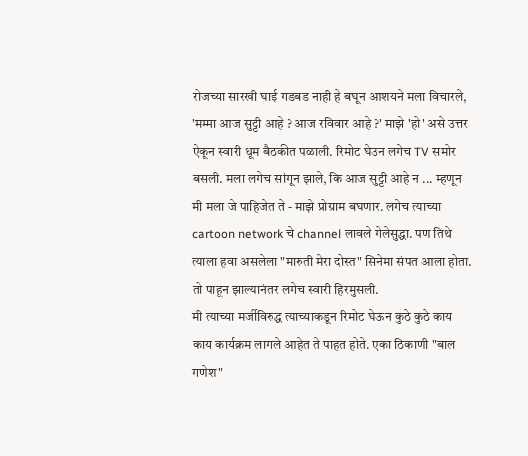रोजच्या सारखी घाई गडबड नाही हे बघून आशयने मला विचारले, 'मम्मा आज सुट्टी आहे ? आज रविवार आहे ?' माझे 'हो' असे उत्तर ऐकून स्वारी धूम बैठकीत पळाली. रिमोट घेउन लगेच TV समोर बसली. मला लगेच सांगून झाले, कि आज सुट्टी आहे न ... म्हणून मी मला जे पाहिजेत ते - माझे प्रोग्राम बघणार. लगेच त्याच्या cartoon network चे channel लावले गेलेसुद्धा. पण तिथे त्याला हवा असलेला "मारुती मेरा दोस्त" सिनेमा संपत आला होता. तो पाहून झाल्यानंतर लगेच स्वारी हिरमुसली.
मी त्याच्या मर्जीविरुद्ध त्याच्याकडून रिमोट घेऊन कुठे कुठे काय काय कार्यक्रम लागले आहेत ते पाहत होते. एका ठिकाणी "बाल गणेश"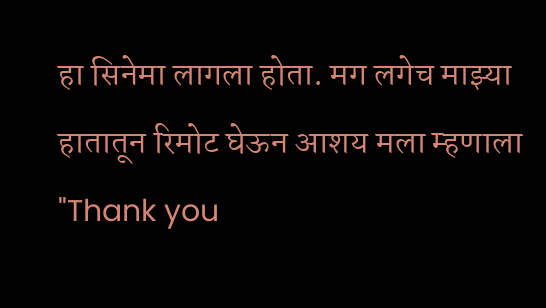हा सिनेमा लागला होता. मग लगेच माझ्या हातातून रिमोट घेऊन आशय मला म्हणाला "Thank you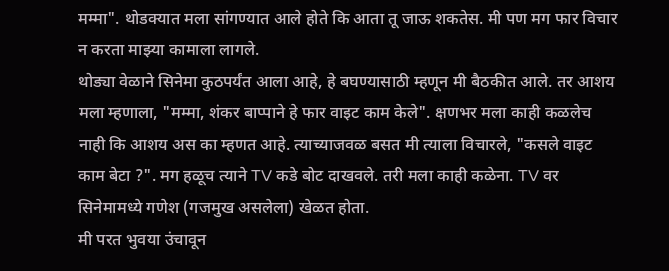मम्मा". थोडक्यात मला सांगण्यात आले होते कि आता तू जाऊ शकतेस. मी पण मग फार विचार न करता माझ्या कामाला लागले.
थोड्या वेळाने सिनेमा कुठपर्यंत आला आहे, हे बघण्यासाठी म्हणून मी बैठकीत आले. तर आशय मला म्हणाला, "मम्मा, शंकर बाप्पाने हे फार वाइट काम केले". क्षणभर मला काही कळलेच नाही कि आशय अस का म्हणत आहे. त्याच्याजवळ बसत मी त्याला विचारले, "कसले वाइट काम बेटा ?". मग हळूच त्याने TV कडे बोट दाखवले. तरी मला काही कळेना. TV वर सिनेमामध्ये गणेश (गजमुख असलेला) खेळत होता.
मी परत भुवया उंचावून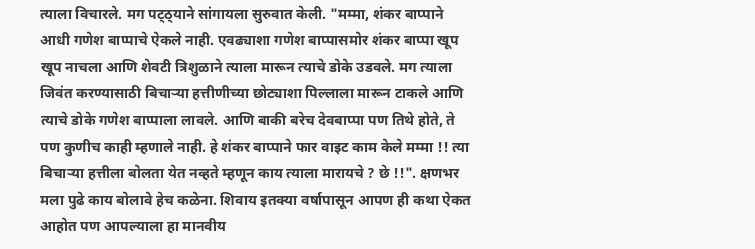त्याला विचारले. मग पट्ठ्याने सांगायला सुरुवात केली. "मम्मा, शंकर बाप्पाने आधी गणेश बाप्पाचे ऐकले नाही. एवढ्याशा गणेश बाप्पासमोर शंकर बाप्पा खूप खूप नाचला आणि शेवटी त्रिशुळाने त्याला मारून त्याचे डोके उडवले. मग त्याला जिवंत करण्यासाठी बिचाऱ्या हत्तीणीच्या छोट्याशा पिल्लाला मारून टाकले आणि त्याचे डोके गणेश बाप्पाला लावले. आणि बाकी बरेच देवबाप्पा पण तिथे होते, ते पण कुणीच काही म्हणाले नाही. हे शंकर बाप्पाने फार वाइट काम केले मम्मा !! त्या बिचाऱ्या हत्तीला बोलता येत नव्हते म्हणून काय त्याला मारायचे ? छे !!". क्षणभर मला पुढे काय बोलावे हेच कळेना. शिवाय इतक्या वर्षापासून आपण ही कथा ऐकत आहोत पण आपल्याला हा मानवीय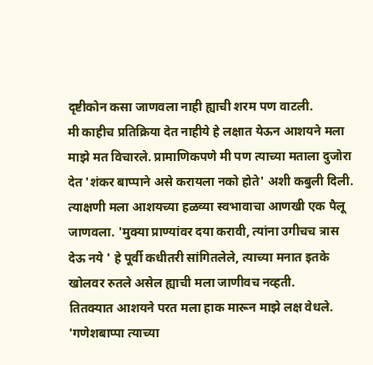दृष्टीकोन कसा जाणवला नाही ह्याची शरम पण वाटली.
मी काहीच प्रतिक्रिया देत नाहीये हे लक्षात येऊन आशयने मला माझे मत विचारले. प्रामाणिकपणे मी पण त्याच्या मताला दुजोरा देत 'शंकर बाप्पाने असे करायला नको होते' अशी कबुली दिली.
त्याक्षणी मला आशयच्या हळव्या स्वभावाचा आणखी एक पैलू जाणवला. 'मुक्या प्राण्यांवर दया करावी, त्यांना उगीचच त्रास देऊ नये ' हे पूर्वी कधीतरी सांगितलेले, त्याच्या मनात इतके खोलवर रुतले असेल ह्याची मला जाणीवच नव्हती.
तितक्यात आशयने परत मला हाक मारून माझे लक्ष वेधले. 'गणेशबाप्पा त्याच्या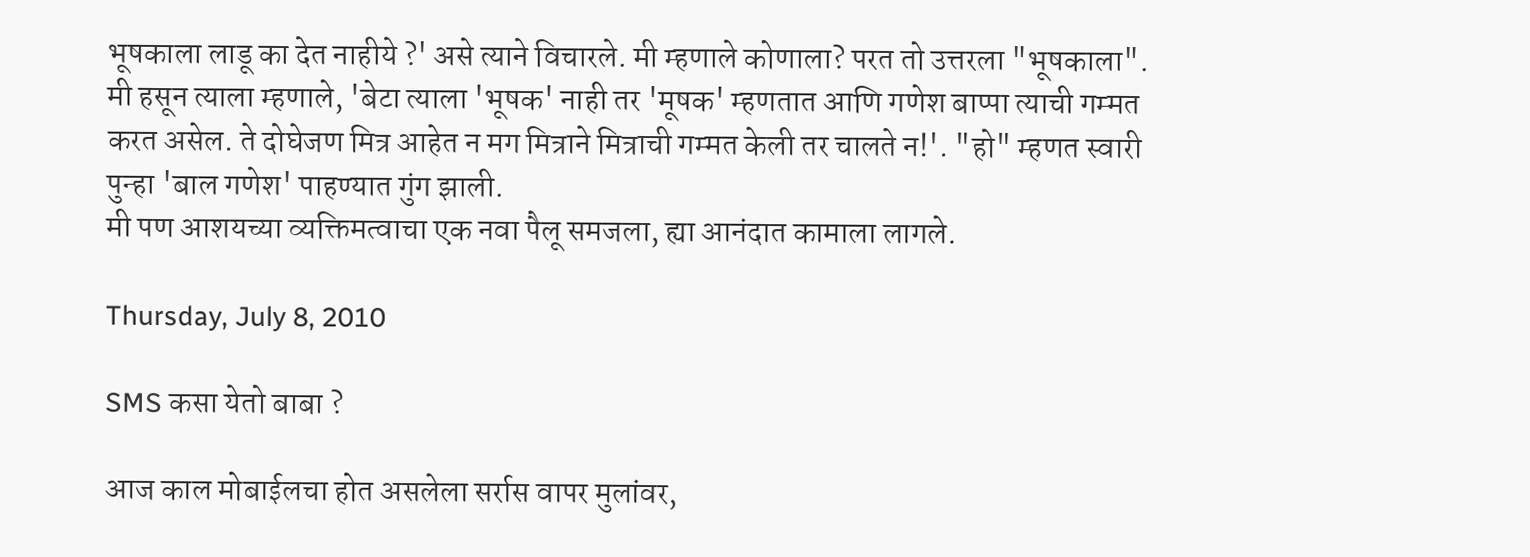भूषकाला लाडू का देत नाहीये ?' असे त्याने विचारले. मी म्हणाले कोणाला? परत तो उत्तरला "भूषकाला". मी हसून त्याला म्हणाले, 'बेटा त्याला 'भूषक' नाही तर 'मूषक' म्हणतात आणि गणेश बाप्पा त्याची गम्मत करत असेल. ते दोघेजण मित्र आहेत न मग मित्राने मित्राची गम्मत केली तर चालते न!'. "हो" म्हणत स्वारी पुन्हा 'बाल गणेश' पाहण्यात गुंग झाली.
मी पण आशयच्या व्यक्तिमत्वाचा एक नवा पैलू समजला, ह्या आनंदात कामाला लागले.

Thursday, July 8, 2010

SMS कसा येतो बाबा ?

आज काल मोबाईलचा होत असलेला सर्रास वापर मुलांवर,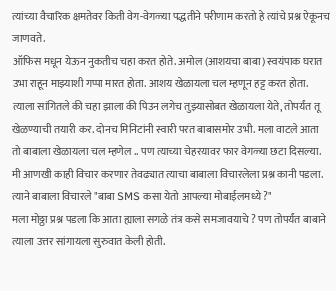त्यांच्या वैचारिक क्षमतेवर किती वेग-वेगळ्या पद्धतीने परीणाम करतो हे त्यांचे प्रश्न ऐकूनच जाणवते.
ऑफिस मधून येऊन नुकतीच चहा करत होते. अमोल (आशयचा बाबा) स्वयंपाक घरात उभा राहून माझ्याशी गप्पा मारत होता. आशय खेळायला चल म्हणून हट्ट करत होता. त्याला सांगितले की चहा झाला की पिउन लगेच तुझ्यासोबत खेळायला येते, तोपर्यंत तू खेळण्याची तयारी कर. दोनच मिनिटांनी स्वारी परत बाबासमोर उभी. मला वाटले आता तो बाबाला खेळायला चल म्हणेल .. पण त्याच्या चेहरयावर फार वेगळ्या छटा दिसल्या. मी आणखी काही विचार करणार तेवढ्यात त्याचा बाबाला विचारलेला प्रश्न कानी पडला.
त्याने बाबाला विचारले "बाबा SMS कसा येतो आपल्या मोबाईलमध्ये ?"
मला मोठ्ठा प्रश्न पडला कि आता ह्याला सगळे तंत्र कसे समजावयाचे ? पण तोपर्यंत बाबाने त्याला उत्तर सांगायला सुरुवात केली होती.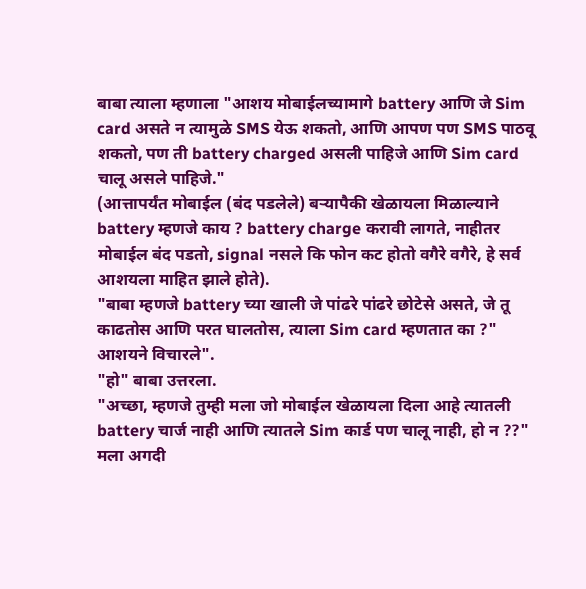बाबा त्याला म्हणाला "आशय मोबाईलच्यामागे battery आणि जे Sim card असते न त्यामुळे SMS येऊ शकतो, आणि आपण पण SMS पाठवू शकतो, पण ती battery charged असली पाहिजे आणि Sim card चालू असले पाहिजे."
(आत्तापर्यंत मोबाईल (बंद पडलेले) बऱ्यापैकी खेळायला मिळाल्याने battery म्हणजे काय ? battery charge करावी लागते, नाहीतर मोबाईल बंद पडतो, signal नसले कि फोन कट होतो वगैरे वगैरे, हे सर्व आशयला माहित झाले होते).
"बाबा म्हणजे battery च्या खाली जे पांढरे पांढरे छोटेसे असते, जे तू काढतोस आणि परत घालतोस, त्याला Sim card म्हणतात का ?" आशयने विचारले".
"हो" बाबा उत्तरला.
"अच्छा, म्हणजे तुम्ही मला जो मोबाईल खेळायला दिला आहे त्यातली battery चार्ज नाही आणि त्यातले Sim कार्ड पण चालू नाही, हो न ??"
मला अगदी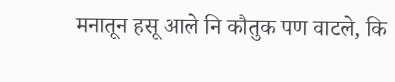मनातून हसू आले नि कौतुक पण वाटले, कि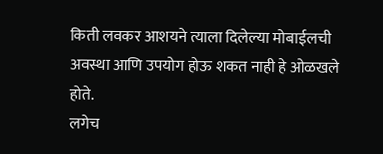किती लवकर आशयने त्याला दिलेल्या मोबाईलची अवस्था आणि उपयोग होऊ शकत नाही हे ओळखले होते.
लगेच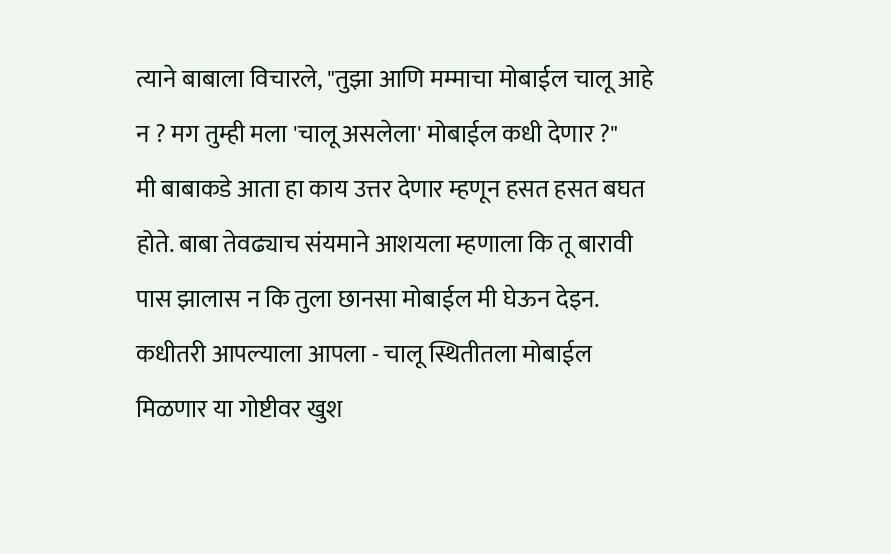त्याने बाबाला विचारले, "तुझा आणि मम्माचा मोबाईल चालू आहे न ? मग तुम्ही मला 'चालू असलेला' मोबाईल कधी देणार ?"
मी बाबाकडे आता हा काय उत्तर देणार म्हणून हसत हसत बघत होते. बाबा तेवढ्याच संयमाने आशयला म्हणाला कि तू बारावी पास झालास न कि तुला छानसा मोबाईल मी घेऊन देइन.
कधीतरी आपल्याला आपला - चालू स्थितीतला मोबाईल मिळणार या गोष्टीवर खुश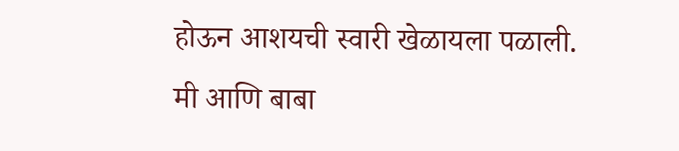होऊन आशयची स्वारी खेळायला पळाली.
मी आणि बाबा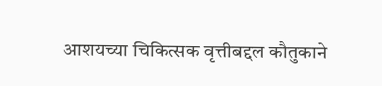आशयच्या चिकित्सक वृत्तीबद्दल कौतुकाने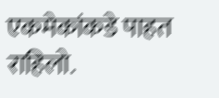एकमेकांकडे पाहत राहिलो.